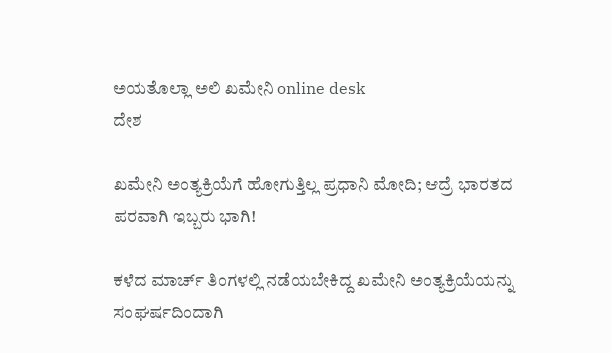ಅಯತೊಲ್ಲಾ ಅಲಿ ಖಮೇನಿ online desk
ದೇಶ

ಖಮೇನಿ ಅಂತ್ಯಕ್ರಿಯೆಗೆ ಹೋಗುತ್ತಿಲ್ಲ ಪ್ರಧಾನಿ ಮೋದಿ; ಆದ್ರೆ ಭಾರತದ ಪರವಾಗಿ ಇಬ್ಬರು ಭಾಗಿ!

ಕಳೆದ ಮಾರ್ಚ್ ತಿಂಗಳಲ್ಲಿ ನಡೆಯಬೇಕಿದ್ದ ಖಮೇನಿ ಅಂತ್ಯಕ್ರಿಯೆಯನ್ನು ಸಂಘರ್ಷದಿಂದಾಗಿ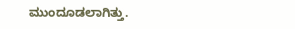ಮುಂದೂಡಲಾಗಿತ್ತು.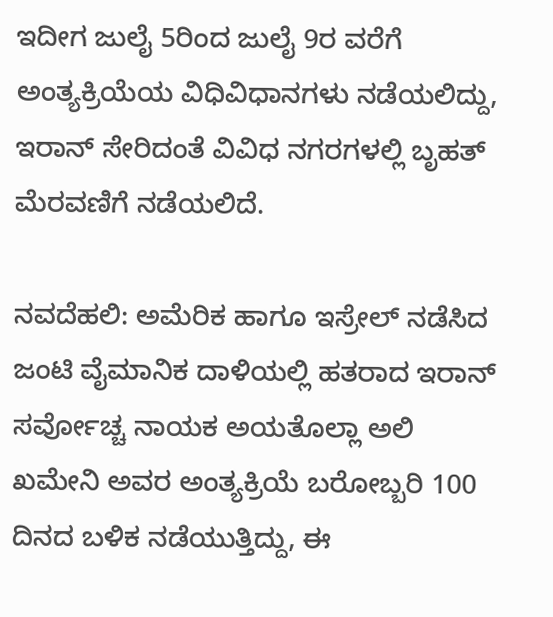ಇದೀಗ ಜುಲೈ 5ರಿಂದ ಜುಲೈ 9ರ ವರೆಗೆ ಅಂತ್ಯಕ್ರಿಯೆಯ ವಿಧಿವಿಧಾನಗಳು ನಡೆಯಲಿದ್ದು, ಇರಾನ್ ಸೇರಿದಂತೆ ವಿವಿಧ ನಗರಗಳಲ್ಲಿ ಬೃಹತ್ ಮೆರವಣಿಗೆ ನಡೆಯಲಿದೆ.

ನವದೆಹಲಿ: ಅಮೆರಿಕ ಹಾಗೂ ಇಸ್ರೇಲ್ ನಡೆಸಿದ ಜಂಟಿ ವೈಮಾನಿಕ ದಾಳಿಯಲ್ಲಿ ಹತರಾದ ಇರಾನ್ ಸರ್ವೋಚ್ಚ ನಾಯಕ ಅಯತೊಲ್ಲಾ ಅಲಿ ಖಮೇನಿ ಅವರ ಅಂತ್ಯಕ್ರಿಯೆ ಬರೋಬ್ಬರಿ 100 ದಿನದ ಬಳಿಕ ನಡೆಯುತ್ತಿದ್ದು, ಈ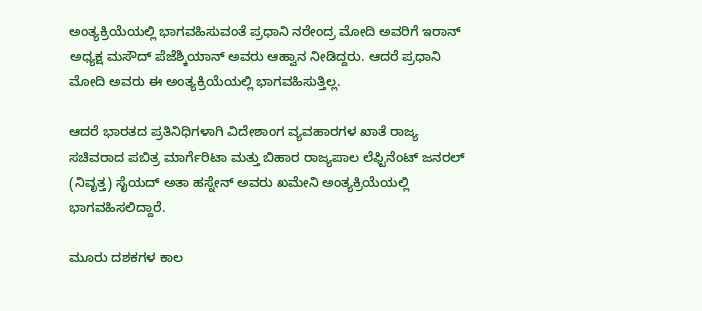ಅಂತ್ಯಕ್ರಿಯೆಯಲ್ಲಿ ಭಾಗವಹಿಸುವಂತೆ ಪ್ರಧಾನಿ ನರೇಂದ್ರ ಮೋದಿ ಅವರಿಗೆ ಇರಾನ್ ಅಧ್ಯಕ್ಷ ಮಸೌದ್ ಪೆಜೆಶ್ಕಿಯಾನ್ ಅವರು ಆಹ್ವಾನ ನೀಡಿದ್ದರು. ಆದರೆ ಪ್ರಧಾನಿ ಮೋದಿ ಅವರು ಈ ಅಂತ್ಯಕ್ರಿಯೆಯಲ್ಲಿ ಭಾಗವಹಿಸುತ್ತಿಲ್ಲ.

ಆದರೆ ಭಾರತದ ಪ್ರತಿನಿಧಿಗಳಾಗಿ ವಿದೇಶಾಂಗ ವ್ಯವಹಾರಗಳ ಖಾತೆ ರಾಜ್ಯ ಸಚಿವರಾದ ಪಬಿತ್ರ ಮಾರ್ಗೆರಿಟಾ ಮತ್ತು ಬಿಹಾರ ರಾಜ್ಯಪಾಲ ಲೆಫ್ಟಿನೆಂಟ್ ಜನರಲ್ (ನಿವೃತ್ತ) ಸೈಯದ್ ಅತಾ ಹಸ್ನೇನ್ ಅವರು ಖಮೇನಿ ಅಂತ್ಯಕ್ರಿಯೆಯಲ್ಲಿ ಭಾಗವಹಿಸಲಿದ್ದಾರೆ.

ಮೂರು ದಶಕಗಳ ಕಾಲ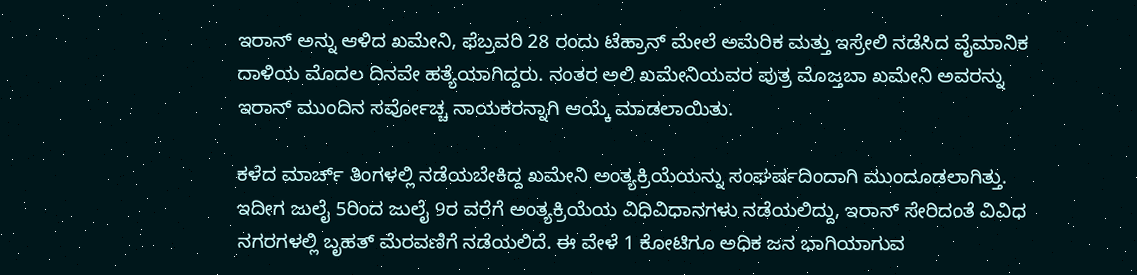ಇರಾನ್ ಅನ್ನು ಆಳಿದ ಖಮೇನಿ, ಫೆಬ್ರವರಿ 28 ರಂದು ಟೆಹ್ರಾನ್ ಮೇಲೆ ಅಮೆರಿಕ ಮತ್ತು ಇಸ್ರೇಲಿ ನಡೆಸಿದ ವೈಮಾನಿಕ ದಾಳಿಯ ಮೊದಲ ದಿನವೇ ಹತ್ಯೆಯಾಗಿದ್ದರು. ನಂತರ ಅಲಿ ಖಮೇನಿಯವರ ಪುತ್ರ ಮೊಜ್ತಬಾ ಖಮೇನಿ ಅವರನ್ನು ಇರಾನ್ ಮುಂದಿನ ಸರ್ವೋಚ್ಚ ನಾಯಕರನ್ನಾಗಿ ಆಯ್ಕೆ ಮಾಡಲಾಯಿತು.

ಕಳೆದ ಮಾರ್ಚ್ ತಿಂಗಳಲ್ಲಿ ನಡೆಯಬೇಕಿದ್ದ ಖಮೇನಿ ಅಂತ್ಯಕ್ರಿಯೆಯನ್ನು ಸಂಘರ್ಷದಿಂದಾಗಿ ಮುಂದೂಡಲಾಗಿತ್ತು. ಇದೀಗ ಜುಲೈ 5ರಿಂದ ಜುಲೈ 9ರ ವರೆಗೆ ಅಂತ್ಯಕ್ರಿಯೆಯ ವಿಧಿವಿಧಾನಗಳು ನಡೆಯಲಿದ್ದು, ಇರಾನ್ ಸೇರಿದಂತೆ ವಿವಿಧ ನಗರಗಳಲ್ಲಿ ಬೃಹತ್ ಮೆರವಣಿಗೆ ನಡೆಯಲಿದೆ. ಈ ವೇಳೆ 1 ಕೋಟಿಗೂ ಅಧಿಕ ಜನ ಭಾಗಿಯಾಗುವ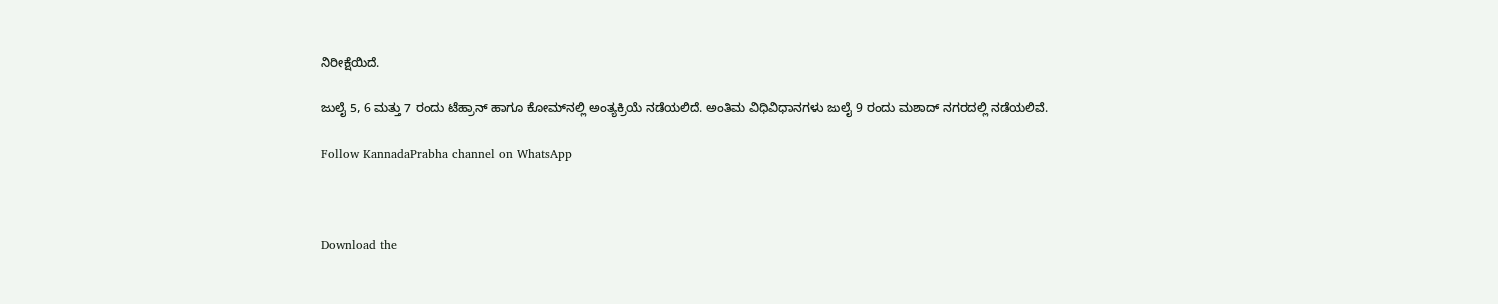ನಿರೀಕ್ಷೆಯಿದೆ.

ಜುಲೈ 5, 6 ಮತ್ತು 7 ರಂದು ಟೆಹ್ರಾನ್ ಹಾಗೂ ಕೋಮ್‌ನಲ್ಲಿ ಅಂತ್ಯಕ್ರಿಯೆ ನಡೆಯಲಿದೆ. ಅಂತಿಮ ವಿಧಿವಿಧಾನಗಳು ಜುಲೈ 9 ರಂದು ಮಶಾದ್ ನಗರದಲ್ಲಿ ನಡೆಯಲಿವೆ.

Follow KannadaPrabha channel on WhatsApp



Download the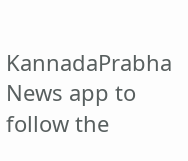KannadaPrabha News app to follow the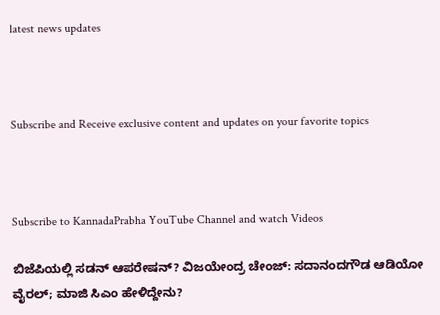latest news updates



Subscribe and Receive exclusive content and updates on your favorite topics



Subscribe to KannadaPrabha YouTube Channel and watch Videos

ಬಿಜೆಪಿಯಲ್ಲಿ ಸಡನ್ ಆಪರೇಷನ್? ವಿಜಯೇಂದ್ರ ಚೇಂಜ್: ಸದಾನಂದಗೌಡ ಆಡಿಯೋ ವೈರಲ್; ಮಾಜಿ ಸಿಎಂ ಹೇಳಿದ್ದೇನು?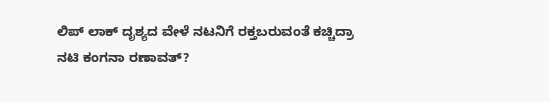ಲಿಪ್ ಲಾಕ್ ದೃಶ್ಯದ ವೇಳೆ ನಟನಿಗೆ ರಕ್ತಬರುವಂತೆ ಕಚ್ಚಿದ್ರಾ ನಟಿ ಕಂಗನಾ ರಣಾವತ್?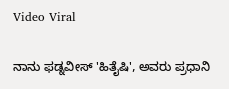Video Viral

ನಾನು ಫಡ್ನವೀಸ್ 'ಹಿತೈಷಿ', ಅವರು ಪ್ರಧಾನಿ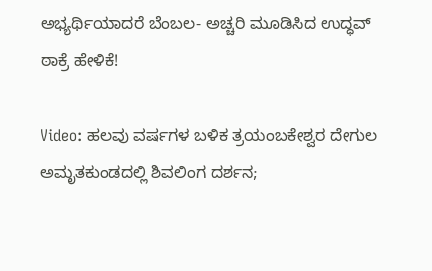ಅಭ್ಯರ್ಥಿಯಾದರೆ ಬೆಂಬಲ- ಅಚ್ಚರಿ ಮೂಡಿಸಿದ ಉದ್ಧವ್ ಠಾಕ್ರೆ ಹೇಳಿಕೆ!

Video: ಹಲವು ವರ್ಷಗಳ ಬಳಿಕ ತ್ರಯಂಬಕೇಶ್ವರ ದೇಗುಲ ಅಮೃತಕುಂಡದಲ್ಲಿ ಶಿವಲಿಂಗ ದರ್ಶನ;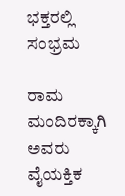ಭಕ್ತರಲ್ಲಿ ಸಂಭ್ರಮ

ರಾಮ ಮಂದಿರಕ್ಕಾಗಿ ಅವರು ವೈಯಕ್ತಿಕ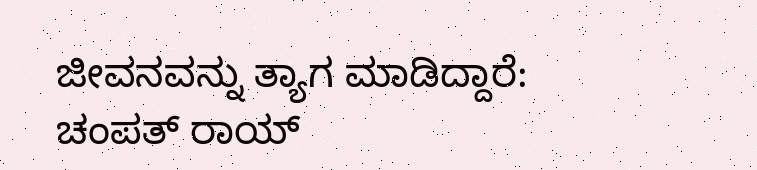ಜೀವನವನ್ನು ತ್ಯಾಗ ಮಾಡಿದ್ದಾರೆ: ಚಂಪತ್ ರಾಯ್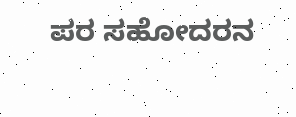ಪರ ಸಹೋದರನ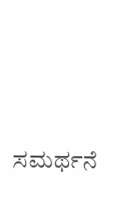ಸಮರ್ಥನೆ